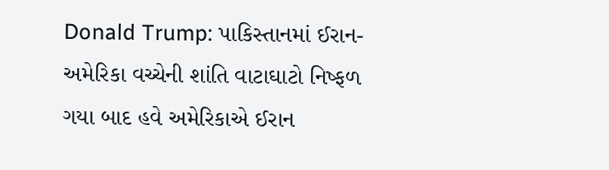Donald Trump: પાકિસ્તાનમાં ઈરાન-અમેરિકા વચ્ચેની શાંતિ વાટાઘાટો નિષ્ફળ ગયા બાદ હવે અમેરિકાએ ઈરાન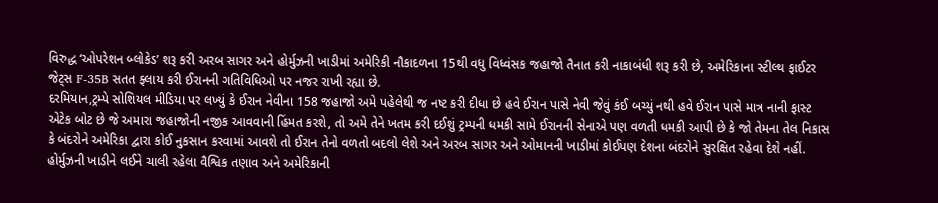વિરુદ્ધ ‘ઓપરેશન બ્લોકેડ’ શરૂ કરી અરબ સાગર અને હોર્મુઝની ખાડીમાં અમેરિકી નૌકાદળના 15થી વધુ વિધ્વંસક જહાજો તૈનાત કરી નાકાબંધી શરૂ કરી છે, અમેરિકાના સ્ટીલ્થ ફાઈટર જેટ્સ F-35B સતત ફ્લાય કરી ઈરાનની ગતિવિધિઓ પર નજર રાખી રહ્યા છે.
દરમિયાન,ટ્રમ્પે સોશિયલ મીડિયા પર લખ્યું કે ઈરાન નેવીના 158 જહાજો અમે પહેલેથી જ નષ્ટ કરી દીધા છે હવે ઈરાન પાસે નેવી જેવું કંઈ બચ્યું નથી હવે ઈરાન પાસે માત્ર નાની ફાસ્ટ એટેક બોટ છે જે અમારા જહાજોની નજીક આવવાની હિંમત કરશે, તો અમે તેને ખતમ કરી દઈશું ટ્રમ્પની ધમકી સામે ઈરાનની સેનાએ પણ વળતી ધમકી આપી છે કે જો તેમના તેલ નિકાસ કે બંદરોને અમેરિકા દ્વારા કોઈ નુકસાન કરવામાં આવશે તો ઈરાન તેનો વળતો બદલો લેશે અને અરબ સાગર અને ઓમાનની ખાડીમાં કોઈપણ દેશના બંદરોને સુરક્ષિત રહેવા દેશે નહીં.
હોર્મુઝની ખાડીને લઈને ચાલી રહેલા વૈશ્વિક તણાવ અને અમેરિકાની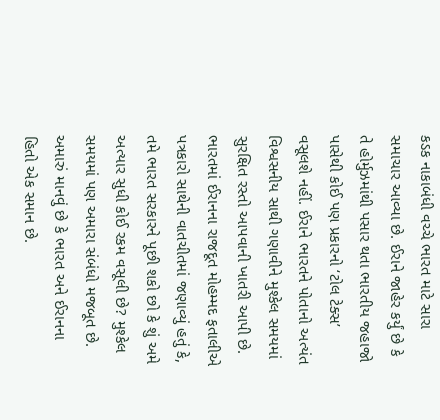કડક નાકાબંધી વચ્ચે ભારત માટે સારા સમાચાર આવ્યા છે. ઈરાને જાહેર કર્યું છે કે તે હોર્મુઝમાંથી પસાર થતા ભારતીય જહાજો પાસેથી કોઈ પણ પ્રકારનો ‘ટોલ ટેક્સ’ વસૂલશે નહીં. ઈરાને ભારતને પોતાનો અત્યંત વિશ્વસનીય સાથી ગણાવીને મુશ્કેલ સમયમાં સુરક્ષિત રસ્તો આપવાની ખાતરી આપી છે.
ભારતમાં ઈરાનના રાજદૂત મોહમ્મદ ફતાલીએ પત્રકારો સાથેની વાતચીતમાં જણાવ્યું હતું કે, તમે ભારત સરકારને પૂછી શકો છો કે શું અમે અત્યાર સુધી કોઈ રકમ વસૂલી છે? મુશ્કેલ સમયમાં પણ અમારા સંબંધો મજબૂત છે. અમારું માનવું છે કે ભારત અને ઈરાનના હિતો એક સમાન છે.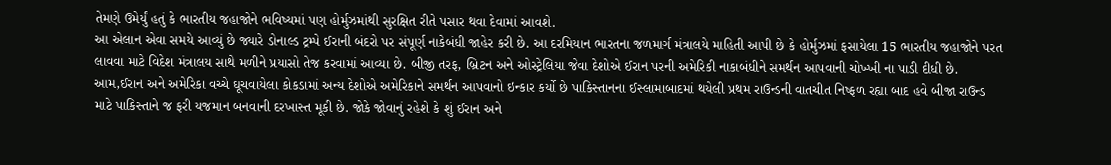તેમણે ઉમેર્યું હતું કે ભારતીય જહાજોને ભવિષ્યમાં પણ હોર્મુઝમાંથી સુરક્ષિત રીતે પસાર થવા દેવામાં આવશે.
આ એલાન એવા સમયે આવ્યું છે જ્યારે ડોનાલ્ડ ટ્રમ્પે ઈરાની બંદરો પર સંપૂર્ણ નાકેબંધી જાહેર કરી છે. આ દરમિયાન ભારતના જળમાર્ગ મંત્રાલયે માહિતી આપી છે કે હોર્મુઝમાં ફસાયેલા 15 ભારતીય જહાજોને પરત લાવવા માટે વિદેશ મંત્રાલય સાથે મળીને પ્રયાસો તેજ કરવામાં આવ્યા છે. બીજી તરફ, બ્રિટન અને ઓસ્ટ્રેલિયા જેવા દેશોએ ઈરાન પરની અમેરિકી નાકાબંધીને સમર્થન આપવાની ચોખ્ખી ના પાડી દીધી છે.
આમ,ઈરાન અને અમેરિકા વચ્ચે ઘૂચવાયેલા કોકડામાં અન્ય દેશોએ અમેરિકાને સમર્થન આપવાનો ઇન્કાર કર્યો છે પાકિસ્તાનના ઈસ્લામાબાદમાં થયેલી પ્રથમ રાઉન્ડની વાતચીત નિષ્ફળ રહ્યા બાદ હવે બીજા રાઉન્ડ માટે પાકિસ્તાને જ ફરી યજમાન બનવાની દરખાસ્ત મૂકી છે. જોકે જોવાનું રહેશે કે શું ઈરાન અને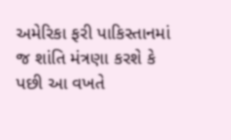અમેરિકા ફરી પાકિસ્તાનમાં જ શાંતિ મંત્રણા કરશે કે પછી આ વખતે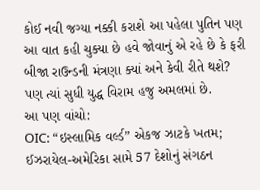કોઈ નવી જગ્યા નક્કી કરાશે આ પહેલા પુતિન પણ આ વાત કહી ચુક્યા છે હવે જોવાનું એ રહે છે કે ફરી બીજા રાઉન્ડની મંત્રણા ક્યાં અને કેવી રીતે થશે? પણ ત્યાં સુધી યુદ્ધ વિરામ હજુ અમલમાં છે.
આ પણ વાંચો:
OIC: “ઇસ્લામિક વર્લ્ડ” એકજ ઝાટકે ખતમ; ઈઝરાયેલ-અમેરિકા સામે 57 દેશોનું સંગઠન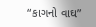“કાગનો વાઘ”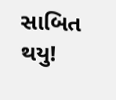સાબિત થયુ!